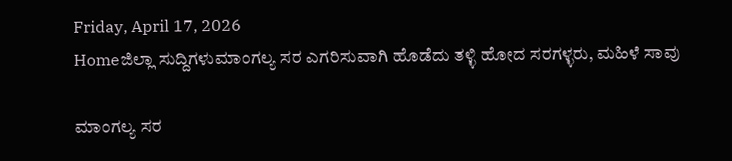Friday, April 17, 2026
Homeಜಿಲ್ಲಾ ಸುದ್ದಿಗಳುಮಾಂಗಲ್ಯ ಸರ ಎಗರಿಸುವಾಗಿ ಹೊಡೆದು ತಳ್ಳಿ ಹೋದ ಸರಗಳ್ಳರು, ಮಹಿಳೆ ಸಾವು

ಮಾಂಗಲ್ಯ ಸರ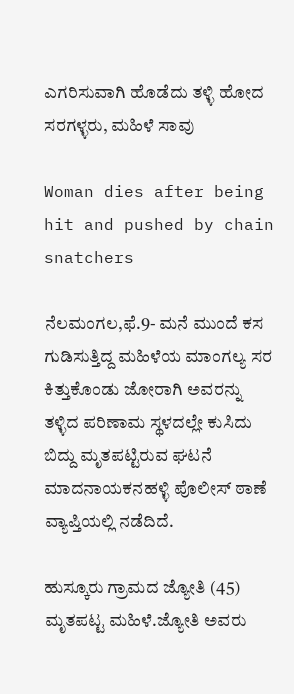ಎಗರಿಸುವಾಗಿ ಹೊಡೆದು ತಳ್ಳಿ ಹೋದ ಸರಗಳ್ಳರು, ಮಹಿಳೆ ಸಾವು

Woman dies after being hit and pushed by chain snatchers

ನೆಲಮಂಗಲ,ಫೆ.9- ಮನೆ ಮುಂದೆ ಕಸ ಗುಡಿಸುತ್ತಿದ್ದ ಮಹಿಳೆಯ ಮಾಂಗಲ್ಯ ಸರ ಕಿತ್ತುಕೊಂಡು ಜೋರಾಗಿ ಅವರನ್ನು ತಳ್ಳಿದ ಪರಿಣಾಮ ಸ್ಥಳದಲ್ಲೇ ಕುಸಿದು ಬಿದ್ದು ಮೃತಪಟ್ಟಿರುವ ಘಟನೆ ಮಾದನಾಯಕನಹಳ್ಳಿ ಪೊಲೀಸ್‌‍ ಠಾಣೆ ವ್ಯಾಪ್ತಿಯಲ್ಲಿ ನಡೆದಿದೆ.

ಹುಸ್ಕೂರು ಗ್ರಾಮದ ಜ್ಯೋತಿ (45) ಮೃತಪಟ್ಟ ಮಹಿಳೆ.ಜ್ಯೋತಿ ಅವರು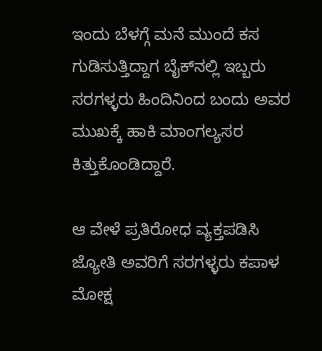ಇಂದು ಬೆಳಗ್ಗೆ ಮನೆ ಮುಂದೆ ಕಸ ಗುಡಿಸುತ್ತಿದ್ದಾಗ ಬೈಕ್‌ನಲ್ಲಿ ಇಬ್ಬರು ಸರಗಳ್ಳರು ಹಿಂದಿನಿಂದ ಬಂದು ಅವರ ಮುಖಕ್ಕೆ ಹಾಕಿ ಮಾಂಗಲ್ಯಸರ ಕಿತ್ತುಕೊಂಡಿದ್ದಾರೆ.

ಆ ವೇಳೆ ಪ್ರತಿರೋಧ ವ್ಯಕ್ತಪಡಿಸಿ ಜ್ಯೋತಿ ಅವರಿಗೆ ಸರಗಳ್ಳರು ಕಪಾಳ ಮೋಕ್ಷ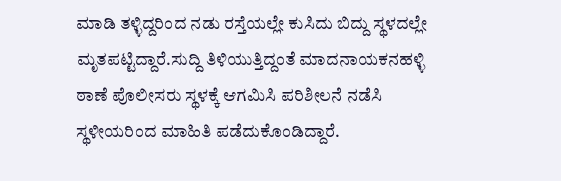ಮಾಡಿ ತಳ್ಳಿದ್ದರಿಂದ ನಡು ರಸ್ತೆಯಲ್ಲೇ ಕುಸಿದು ಬಿದ್ದು ಸ್ಥಳದಲ್ಲೇ ಮೃತಪಟ್ಟಿದ್ದಾರೆ.ಸುದ್ದಿ ತಿಳಿಯುತ್ತಿದ್ದಂತೆ ಮಾದನಾಯಕನಹಳ್ಳಿ ಠಾಣೆ ಪೊಲೀಸರು ಸ್ಥಳಕ್ಕೆ ಆಗಮಿಸಿ ಪರಿಶೀಲನೆ ನಡೆಸಿ ಸ್ಥಳೀಯರಿಂದ ಮಾಹಿತಿ ಪಡೆದುಕೊಂಡಿದ್ದಾರೆ.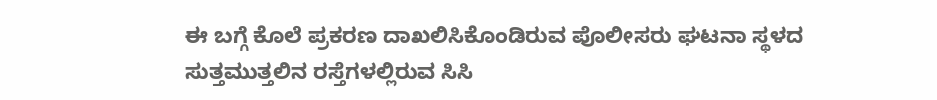ಈ ಬಗ್ಗೆ ಕೊಲೆ ಪ್ರಕರಣ ದಾಖಲಿಸಿಕೊಂಡಿರುವ ಪೊಲೀಸರು ಘಟನಾ ಸ್ಥಳದ ಸುತ್ತಮುತ್ತಲಿನ ರಸ್ತೆಗಳಲ್ಲಿರುವ ಸಿಸಿ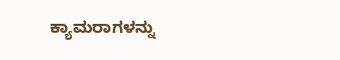ಕ್ಯಾಮರಾಗಳನ್ನು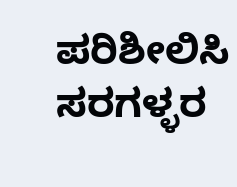ಪರಿಶೀಲಿಸಿ ಸರಗಳ್ಳರ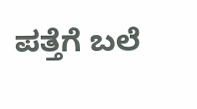ಪತ್ತೆಗೆ ಬಲೆ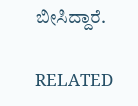ಬೀಸಿದ್ದಾರೆ.

RELATED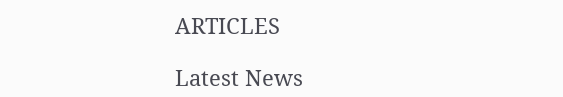ARTICLES

Latest News